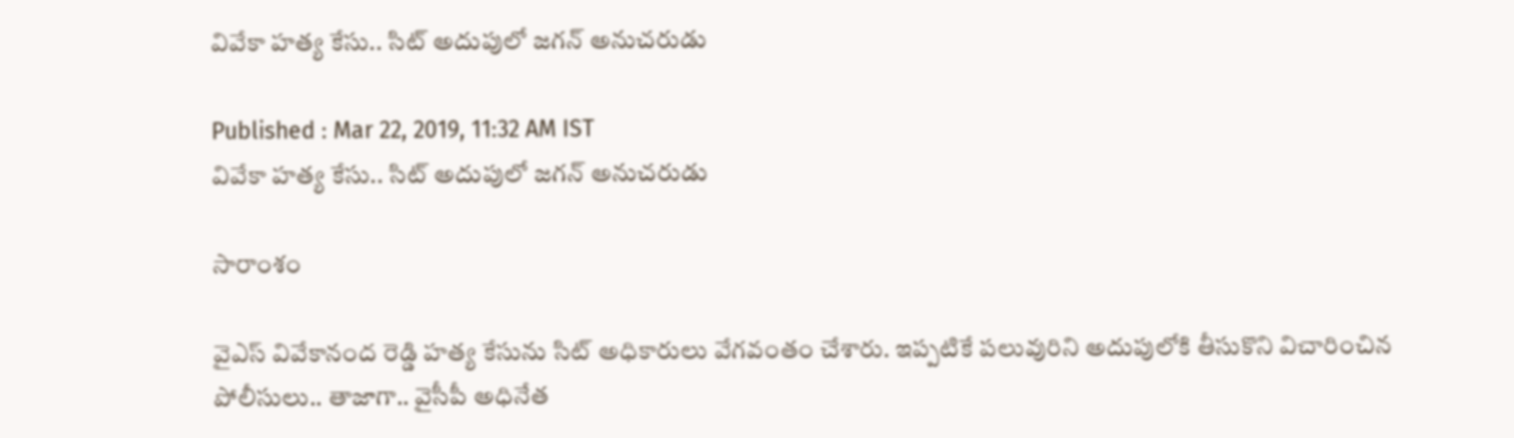వివేకా హత్య కేసు.. సిట్ అదుపులో జగన్ అనుచరుడు

Published : Mar 22, 2019, 11:32 AM IST
వివేకా హత్య కేసు.. సిట్ అదుపులో జగన్ అనుచరుడు

సారాంశం

వైఎస్ వివేకానంద రెడ్డి హత్య కేసును సిట్ అధికారులు వేగవంతం చేశారు. ఇప్పటికే పలువురిని అదుపులోకి తీసుకొని విచారించిన పోలీసులు.. తాజాగా.. వైసీపీ అధినేత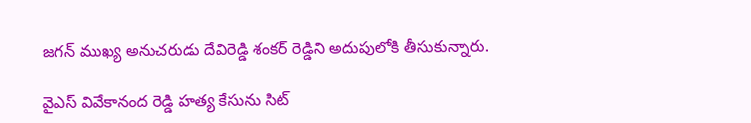జగన్ ముఖ్య అనుచరుడు దేవిరెడ్డి శంకర్ రెడ్డిని అదుపులోకి తీసుకున్నారు.

వైఎస్ వివేకానంద రెడ్డి హత్య కేసును సిట్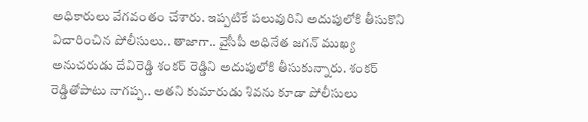అధికారులు వేగవంతం చేశారు. ఇప్పటికే పలువురిని అదుపులోకి తీసుకొని విచారించిన పోలీసులు.. తాజాగా.. వైసీపీ అధినేత జగన్ ముఖ్య అనుచరుడు దేవిరెడ్డి శంకర్ రెడ్డిని అదుపులోకి తీసుకున్నారు. శంకర్ రెడ్డితోపాటు నాగప్ప.. అతని కుమారుడు శివను కూడా పోలీసులు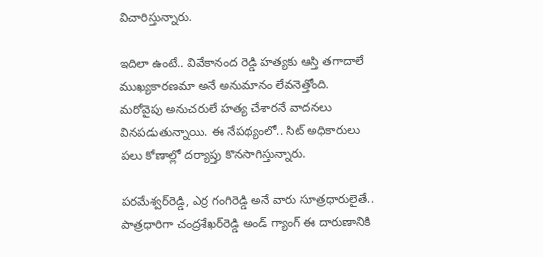విచారిస్తున్నారు.

ఇదిలా ఉంటే.. వివేకానంద రెడ్డి హత్యకు ఆస్తి తగాదాలే ముఖ్యకారణమా అనే అనుమానం లేవనెత్తోంది. మరోవైపు అనుచరులే హత్య చేశారనే వాదనలు వినపడుతున్నాయి. ఈ నేపథ్యంలో.. సిట్ అధికారులు పలు కోణాల్లో దర్యాప్తు కొనసాగిస్తున్నారు.

పరమేశ్వర్‌రెడ్డి, ఎర్ర గంగిరెడ్డి అనే వారు సూత్రధారులైతే.. పాత్రధారిగా చంద్రశేఖర్‌రెడ్డి అండ్‌ గ్యాంగ్‌ ఈ దారుణానికి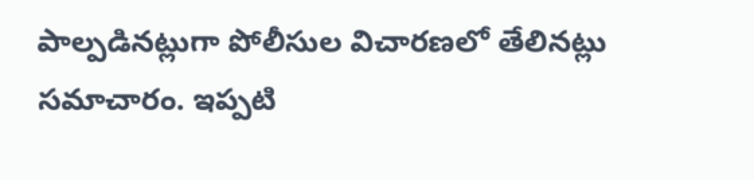పాల్పడినట్లుగా పోలీసుల విచారణలో తేలినట్లు సమాచారం. ఇప్పటి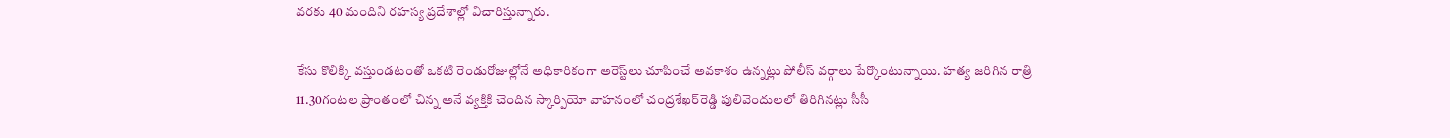వరకు 40 మందిని రహస్య ప్రదేశాల్లో విచారిస్తున్నారు.

కేసు కొలిక్కి వస్తుండటంతో ఒకటి రెండురోజుల్లోనే అధికారికంగా అరెస్ట్‌లు చూపించే అవకాశం ఉన్నట్లు పోలీస్‌ వర్గాలు పేర్కొంటున్నాయి. హత్య జరిగిన రాత్రి 11.30గంటల ప్రాంతంలో చిన్న అనే వ్యక్తికి చెందిన స్కార్పియో వాహనంలో చంద్రశేఖర్‌రెడ్డి పులివెందులలో తిరిగినట్లు సీసీ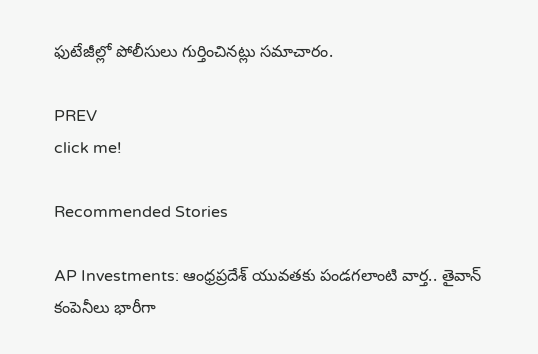ఫుటేజీల్లో పోలీసులు గుర్తించినట్లు సమాచారం.

PREV
click me!

Recommended Stories

AP Investments: ఆంధ్ర‌ప్ర‌దేశ్ యువ‌తకు పండ‌గ‌లాంటి వార్త‌.. తైవాన్ కంపెనీలు భారీగా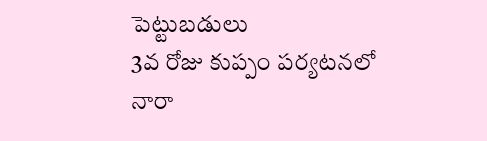పెట్టుబ‌డులు
3వ రోజు కుప్పం పర్యటనలో నారా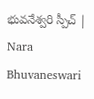భువనేశ్వరి స్పీచ్ | Nara Bhuvaneswari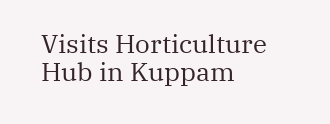Visits Horticulture Hub in Kuppam